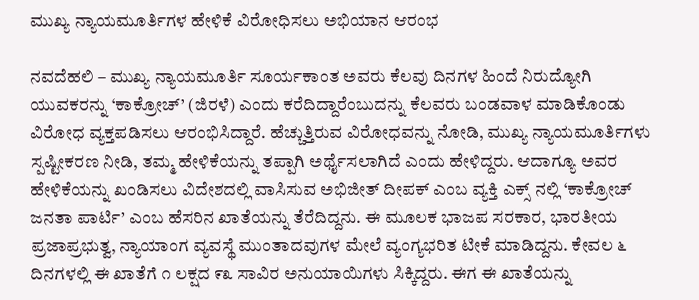ಮುಖ್ಯ ನ್ಯಾಯಮೂರ್ತಿಗಳ ಹೇಳಿಕೆ ವಿರೋಧಿಸಲು ಅಭಿಯಾನ ಆರಂಭ

ನವದೆಹಲಿ – ಮುಖ್ಯ ನ್ಯಾಯಮೂರ್ತಿ ಸೂರ್ಯಕಾಂತ ಅವರು ಕೆಲವು ದಿನಗಳ ಹಿಂದೆ ನಿರುದ್ಯೋಗಿ ಯುವಕರನ್ನು ‘ಕಾಕ್ರೋಚ್’ (ಜಿರಳೆ) ಎಂದು ಕರೆದಿದ್ದಾರೆಂಬುದನ್ನು ಕೆಲವರು ಬಂಡವಾಳ ಮಾಡಿಕೊಂಡು ವಿರೋಧ ವ್ಯಕ್ತಪಡಿಸಲು ಆರಂಭಿಸಿದ್ದಾರೆ. ಹೆಚ್ಚುತ್ತಿರುವ ವಿರೋಧವನ್ನು ನೋಡಿ, ಮುಖ್ಯ ನ್ಯಾಯಮೂರ್ತಿಗಳು ಸ್ಪಷ್ಟೀಕರಣ ನೀಡಿ, ತಮ್ಮ ಹೇಳಿಕೆಯನ್ನು ತಪ್ಪಾಗಿ ಅರ್ಥೈಸಲಾಗಿದೆ ಎಂದು ಹೇಳಿದ್ದರು. ಆದಾಗ್ಯೂ ಅವರ ಹೇಳಿಕೆಯನ್ನು ಖಂಡಿಸಲು ವಿದೇಶದಲ್ಲಿ ವಾಸಿಸುವ ಅಭಿಜೀತ್ ದೀಪಕ್ ಎಂಬ ವ್ಯಕ್ತಿ ಎಕ್ಸ್ ನಲ್ಲಿ ‘ಕಾಕ್ರೋಚ್ ಜನತಾ ಪಾರ್ಟಿ’ ಎಂಬ ಹೆಸರಿನ ಖಾತೆಯನ್ನು ತೆರೆದಿದ್ದನು. ಈ ಮೂಲಕ ಭಾಜಪ ಸರಕಾರ, ಭಾರತೀಯ ಪ್ರಜಾಪ್ರಭುತ್ವ, ನ್ಯಾಯಾಂಗ ವ್ಯವಸ್ಥೆ ಮುಂತಾದವುಗಳ ಮೇಲೆ ವ್ಯಂಗ್ಯಭರಿತ ಟೀಕೆ ಮಾಡಿದ್ದನು. ಕೇವಲ ೬ ದಿನಗಳಲ್ಲಿ ಈ ಖಾತೆಗೆ ೧ ಲಕ್ಷದ ೯೩ ಸಾವಿರ ಅನುಯಾಯಿಗಳು ಸಿಕ್ಕಿದ್ದರು. ಈಗ ಈ ಖಾತೆಯನ್ನು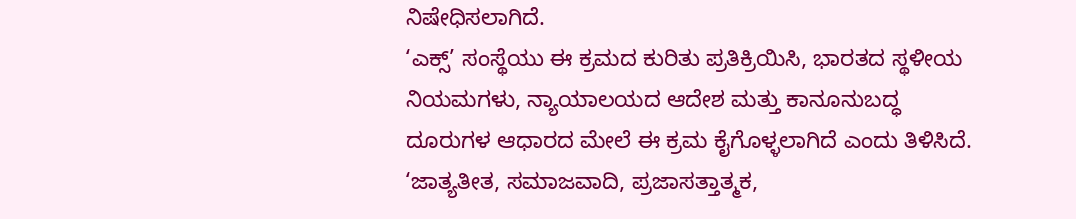ನಿಷೇಧಿಸಲಾಗಿದೆ.
‘ಎಕ್ಸ್’ ಸಂಸ್ಥೆಯು ಈ ಕ್ರಮದ ಕುರಿತು ಪ್ರತಿಕ್ರಿಯಿಸಿ, ಭಾರತದ ಸ್ಥಳೀಯ ನಿಯಮಗಳು, ನ್ಯಾಯಾಲಯದ ಆದೇಶ ಮತ್ತು ಕಾನೂನುಬದ್ಧ ದೂರುಗಳ ಆಧಾರದ ಮೇಲೆ ಈ ಕ್ರಮ ಕೈಗೊಳ್ಳಲಾಗಿದೆ ಎಂದು ತಿಳಿಸಿದೆ. ‘ಜಾತ್ಯತೀತ, ಸಮಾಜವಾದಿ, ಪ್ರಜಾಸತ್ತಾತ್ಮಕ,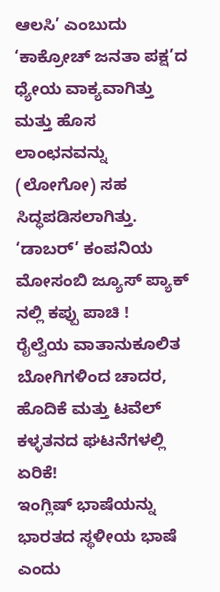ಆಲಸಿ’ ಎಂಬುದು ‘ಕಾಕ್ರೋಚ್ ಜನತಾ ಪಕ್ಷ’ದ ಧ್ಯೇಯ ವಾಕ್ಯವಾಗಿತ್ತು ಮತ್ತು ಹೊಸ ಲಾಂಛನವನ್ನು (ಲೋಗೋ) ಸಹ ಸಿದ್ಧಪಡಿಸಲಾಗಿತ್ತು.
‘ಡಾಬರ್’ ಕಂಪನಿಯ ಮೋಸಂಬಿ ಜ್ಯೂಸ್ ಪ್ಯಾಕ್ ನಲ್ಲಿ ಕಪ್ಪು ಪಾಚಿ !
ರೈಲ್ವೆಯ ವಾತಾನುಕೂಲಿತ ಬೋಗಿಗಳಿಂದ ಚಾದರ, ಹೊದಿಕೆ ಮತ್ತು ಟವೆಲ್ ಕಳ್ಳತನದ ಘಟನೆಗಳಲ್ಲಿ ಏರಿಕೆ!
ಇಂಗ್ಲಿಷ್ ಭಾಷೆಯನ್ನು ಭಾರತದ ಸ್ಥಳೀಯ ಭಾಷೆ ಎಂದು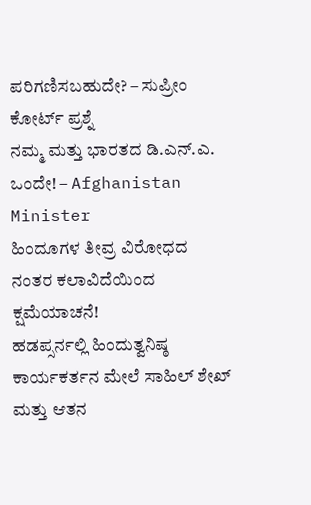ಪರಿಗಣಿಸಬಹುದೇ? – ಸುಪ್ರೀಂ ಕೋರ್ಟ್ ಪ್ರಶ್ನೆ
ನಮ್ಮ ಮತ್ತು ಭಾರತದ ಡಿ.ಎನ್.ಎ. ಒಂದೇ! – Afghanistan Minister
ಹಿಂದೂಗಳ ತೀವ್ರ ವಿರೋಧದ ನಂತರ ಕಲಾವಿದೆಯಿಂದ ಕ್ಷಮೆಯಾಚನೆ!
ಹಡಪ್ಸರ್ನಲ್ಲಿ ಹಿಂದುತ್ವನಿಷ್ಠ ಕಾರ್ಯಕರ್ತನ ಮೇಲೆ ಸಾಹಿಲ್ ಶೇಖ್ ಮತ್ತು ಆತನ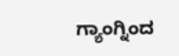ಗ್ಯಾಂಗ್ನಿಂದ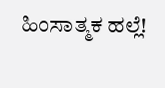ಹಿಂಸಾತ್ಮಕ ಹಲ್ಲೆ!